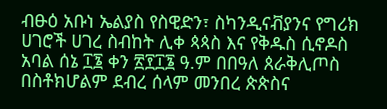ብፁዕ አቡነ ኤልያስ የስዊድን፣ ስካንዲናቭያንና የግሪክ ሀገሮች ሀገረ ስብከት ሊቀ ጳጳስ እና የቅዱስ ሲኖዶስ አባል ሰኔ ፲፮ ቀን ፳፻፲፮ ዓ.ም በበዓለ ጰራቅሊጦስ በስቶክሆልም ደብረ ሰላም መንበረ ጵጵስና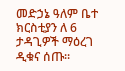መድኃኔ ዓለም ቤተ ክርስቲያን ለ 6 ታዳጊዎች ማዕረገ ዲቁና ሰጡ።